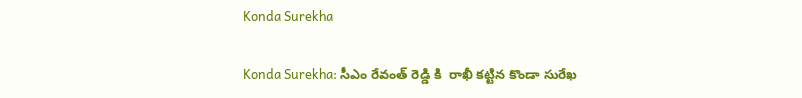Konda Surekha

Konda Surekha: సీఎం రేవంత్‌ రెడ్డి కి  రాఖీ కట్టిన కొండా సురేఖ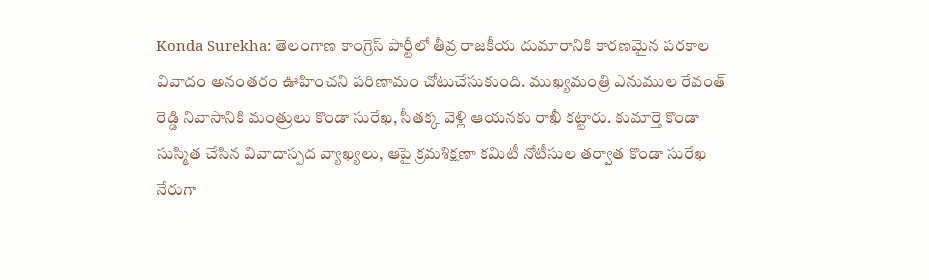Konda Surekha: తెలంగాణ కాంగ్రెస్ పార్టీలో తీవ్ర రాజకీయ దుమారానికి కారణమైన పరకాల వివాదం అనంతరం ఊహించని పరిణామం చోటుచేసుకుంది. ముఖ్యమంత్రి ఎనుముల రేవంత్ రెడ్డి నివాసానికి మంత్రులు కొండా సురేఖ, సీతక్క వెళ్లి ఆయనకు రాఖీ కట్టారు. కుమార్తె కొండా సుస్మిత చేసిన వివాదాస్పద వ్యాఖ్యలు, ఆపై క్రమశిక్షణా కమిటీ నోటీసుల తర్వాత కొండా సురేఖ నేరుగా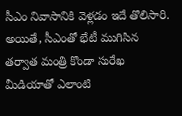సీఎం నివాసానికి వెళ్లడం ఇదే తొలిసారి. అయితే, సీఎంతో భేటీ ముగిసిన తర్వాత మంత్రి కొండా సురేఖ మీడియాతో ఎలాంటి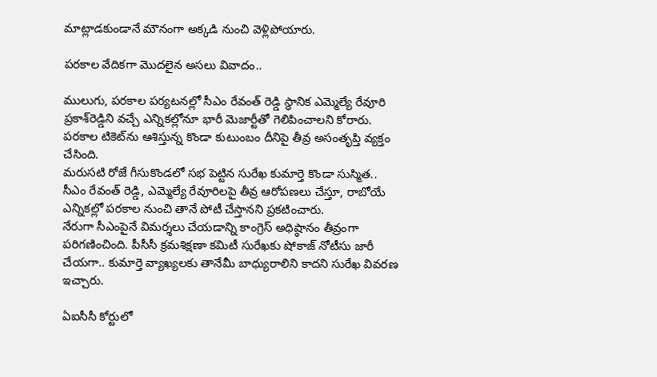మాట్లాడకుండానే మౌనంగా అక్కడి నుంచి వెళ్లిపోయారు.

పరకాల వేదికగా మొదలైన అసలు వివాదం..

ములుగు, పరకాల పర్యటనల్లో సీఎం రేవంత్ రెడ్డి స్థానిక ఎమ్మెల్యే రేవూరి ప్రకాశ్‌రెడ్డిని వచ్చే ఎన్నికల్లోనూ భారీ మెజార్టీతో గెలిపించాలని కోరారు. పరకాల టికెట్‌ను ఆశిస్తున్న కొండా కుటుంబం దీనిపై తీవ్ర అసంతృప్తి వ్యక్తం చేసింది.
మరుసటి రోజే గీసుకొండలో సభ పెట్టిన సురేఖ కుమార్తె కొండా సుస్మిత.. సీఎం రేవంత్ రెడ్డి, ఎమ్మెల్యే రేవూరిలపై తీవ్ర ఆరోపణలు చేస్తూ, రాబోయే ఎన్నికల్లో పరకాల నుంచి తానే పోటీ చేస్తానని ప్రకటించారు.
నేరుగా సీఎంపైనే విమర్శలు చేయడాన్ని కాంగ్రెస్ అధిష్ఠానం తీవ్రంగా పరిగణించింది. పీసీసీ క్రమశిక్షణా కమిటీ సురేఖకు షోకాజ్ నోటీసు జారీ చేయగా.. కుమార్తె వ్యాఖ్యలకు తానేమీ బాధ్యురాలిని కాదని సురేఖ వివరణ ఇచ్చారు.

ఏఐసీసీ కోర్టులో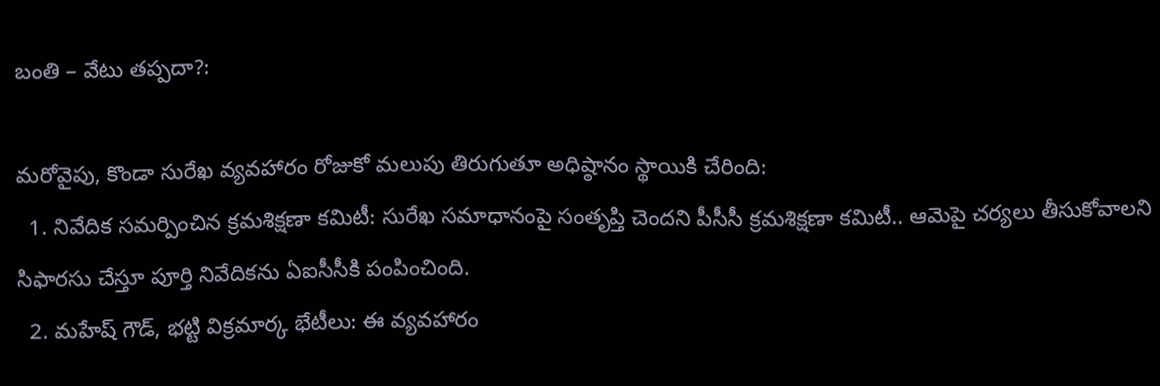బంతి – వేటు తప్పదా?:

మరోవైపు, కొండా సురేఖ వ్యవహారం రోజుకో మలుపు తిరుగుతూ అధిష్ఠానం స్థాయికి చేరింది:
  1. నివేదిక సమర్పించిన క్రమశిక్షణా కమిటీ: సురేఖ సమాధానంపై సంతృప్తి చెందని పీసీసీ క్రమశిక్షణా కమిటీ.. ఆమెపై చర్యలు తీసుకోవాలని సిఫారసు చేస్తూ పూర్తి నివేదికను ఏఐసీసీకి పంపించింది.
  2. మహేష్ గౌడ్, భట్టి విక్రమార్క భేటీలు: ఈ వ్యవహారం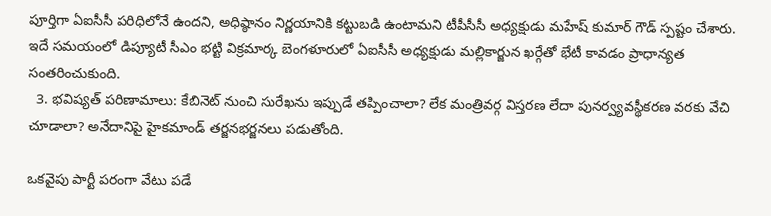పూర్తిగా ఏఐసీసీ పరిధిలోనే ఉందని, అధిష్ఠానం నిర్ణయానికి కట్టుబడి ఉంటామని టీపీసీసీ అధ్యక్షుడు మహేష్ కుమార్ గౌడ్ స్పష్టం చేశారు. ఇదే సమయంలో డిప్యూటీ సీఎం భట్టి విక్రమార్క బెంగళూరులో ఏఐసీసీ అధ్యక్షుడు మల్లికార్జున ఖర్గేతో భేటీ కావడం ప్రాధాన్యత సంతరించుకుంది.
  3. భవిష్యత్ పరిణామాలు: కేబినెట్ నుంచి సురేఖను ఇప్పుడే తప్పించాలా? లేక మంత్రివర్గ విస్తరణ లేదా పునర్వ్యవస్థీకరణ వరకు వేచి చూడాలా? అనేదానిపై హైకమాండ్ తర్జనభర్జనలు పడుతోంది.

ఒకవైపు పార్టీ పరంగా వేటు పడే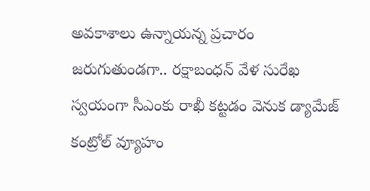అవకాశాలు ఉన్నాయన్న ప్రచారం జరుగుతుండగా.. రక్షాబంధన్ వేళ సురేఖ స్వయంగా సీఎంకు రాఖీ కట్టడం వెనుక డ్యామేజ్ కంట్రోల్ వ్యూహం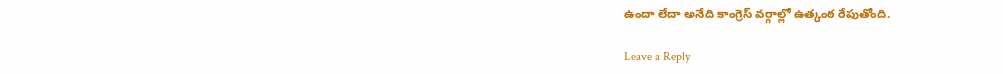ఉందా లేదా అనేది కాంగ్రెస్ వర్గాల్లో ఉత్కంఠ రేపుతోంది.

Leave a Reply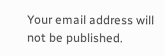Your email address will not be published.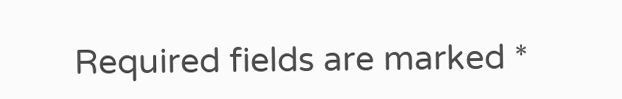Required fields are marked *